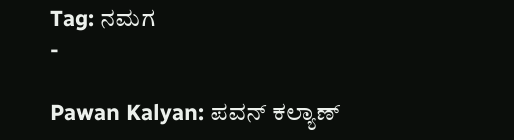Tag: ನಮಗ
-

Pawan Kalyan: ಪವನ್ ಕಲ್ಯಾಣ್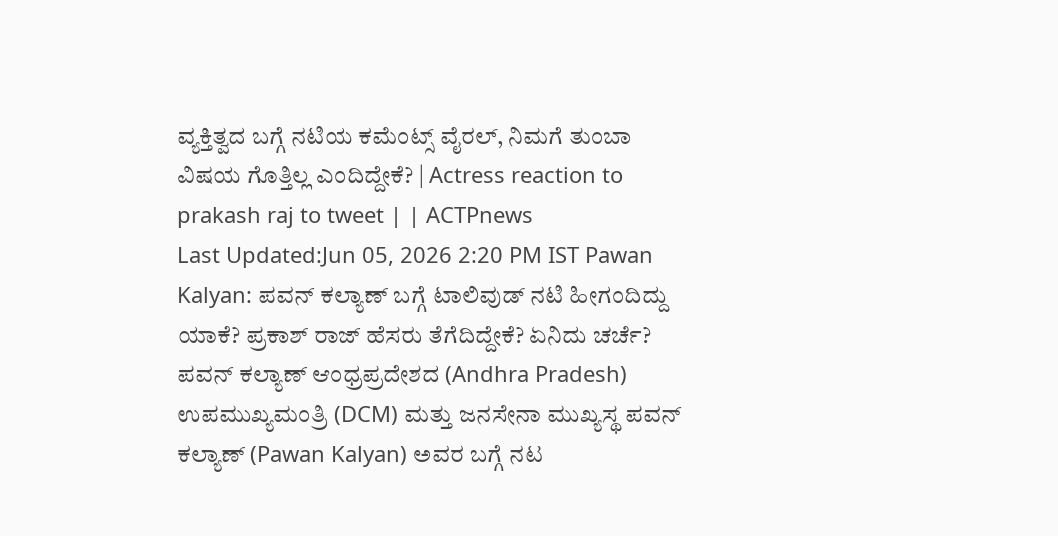ವ್ಯಕ್ತಿತ್ವದ ಬಗ್ಗೆ ನಟಿಯ ಕಮೆಂಟ್ಸ್ ವೈರಲ್, ನಿಮಗೆ ತುಂಬಾ ವಿಷಯ ಗೊತ್ತಿಲ್ಲ ಎಂದಿದ್ದೇಕೆ? | Actress reaction to prakash raj to tweet | | ACTPnews
Last Updated:Jun 05, 2026 2:20 PM IST Pawan Kalyan: ಪವನ್ ಕಲ್ಯಾಣ್ ಬಗ್ಗೆ ಟಾಲಿವುಡ್ ನಟಿ ಹೀಗಂದಿದ್ದು ಯಾಕೆ? ಪ್ರಕಾಶ್ ರಾಜ್ ಹೆಸರು ತೆಗೆದಿದ್ದೇಕೆ? ಏನಿದು ಚರ್ಚೆ? ಪವನ್ ಕಲ್ಯಾಣ್ ಆಂಧ್ರಪ್ರದೇಶದ (Andhra Pradesh) ಉಪಮುಖ್ಯಮಂತ್ರಿ (DCM) ಮತ್ತು ಜನಸೇನಾ ಮುಖ್ಯಸ್ಥ ಪವನ್ ಕಲ್ಯಾಣ್ (Pawan Kalyan) ಅವರ ಬಗ್ಗೆ ನಟ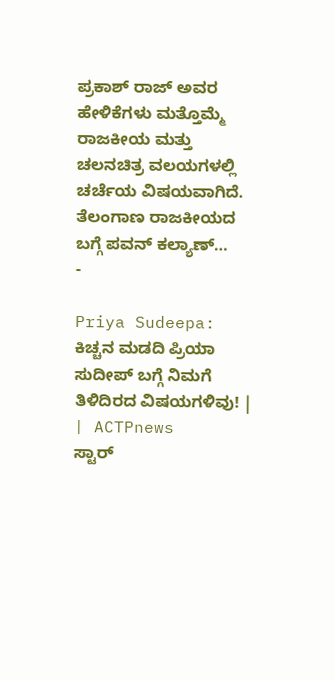ಪ್ರಕಾಶ್ ರಾಜ್ ಅವರ ಹೇಳಿಕೆಗಳು ಮತ್ತೊಮ್ಮೆ ರಾಜಕೀಯ ಮತ್ತು ಚಲನಚಿತ್ರ ವಲಯಗಳಲ್ಲಿ ಚರ್ಚೆಯ ವಿಷಯವಾಗಿದೆ. ತೆಲಂಗಾಣ ರಾಜಕೀಯದ ಬಗ್ಗೆ ಪವನ್ ಕಲ್ಯಾಣ್…
-

Priya Sudeepa: ಕಿಚ್ಚನ ಮಡದಿ ಪ್ರಿಯಾ ಸುದೀಪ್ ಬಗ್ಗೆ ನಿಮಗೆ ತಿಳಿದಿರದ ವಿಷಯಗಳಿವು! | | ACTPnews
ಸ್ಟಾರ್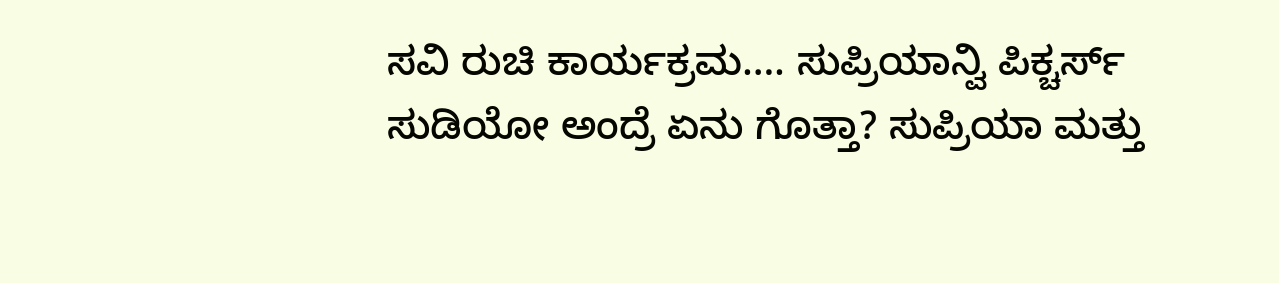ಸವಿ ರುಚಿ ಕಾರ್ಯಕ್ರಮ…. ಸುಪ್ರಿಯಾನ್ವಿ ಪಿಕ್ಚರ್ಸ್ ಸುಡಿಯೋ ಅಂದ್ರೆ ಏನು ಗೊತ್ತಾ? ಸುಪ್ರಿಯಾ ಮತ್ತು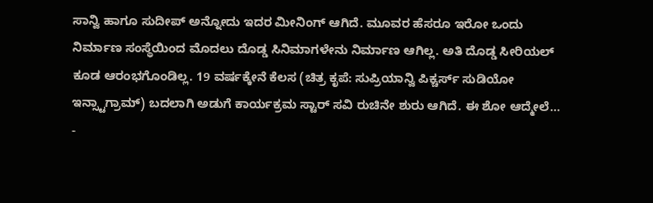ಸಾನ್ವಿ ಹಾಗೂ ಸುದೀಪ್ ಅನ್ನೋದು ಇದರ ಮೀನಿಂಗ್ ಆಗಿದೆ. ಮೂವರ ಹೆಸರೂ ಇರೋ ಒಂದು ನಿರ್ಮಾಣ ಸಂಸ್ಥೆಯಿಂದ ಮೊದಲು ದೊಡ್ಡ ಸಿನಿಮಾಗಳೇನು ನಿರ್ಮಾಣ ಆಗಿಲ್ಲ. ಅತಿ ದೊಡ್ಡ ಸೀರಿಯಲ್ ಕೂಡ ಆರಂಭಗೊಂಡಿಲ್ಲ. 19 ವರ್ಷಕ್ಕೇನೆ ಕೆಲಸ (ಚಿತ್ರ ಕೃಪೆ: ಸುಪ್ರಿಯಾನ್ವಿ ಪಿಕ್ಚರ್ಸ್ ಸುಡಿಯೋ ಇನ್ಸ್ಟಾಗ್ರಾಮ್) ಬದಲಾಗಿ ಅಡುಗೆ ಕಾರ್ಯಕ್ರಮ ಸ್ಟಾರ್ ಸವಿ ರುಚಿನೇ ಶುರು ಆಗಿದೆ. ಈ ಶೋ ಆದ್ಮೇಲೆ…
-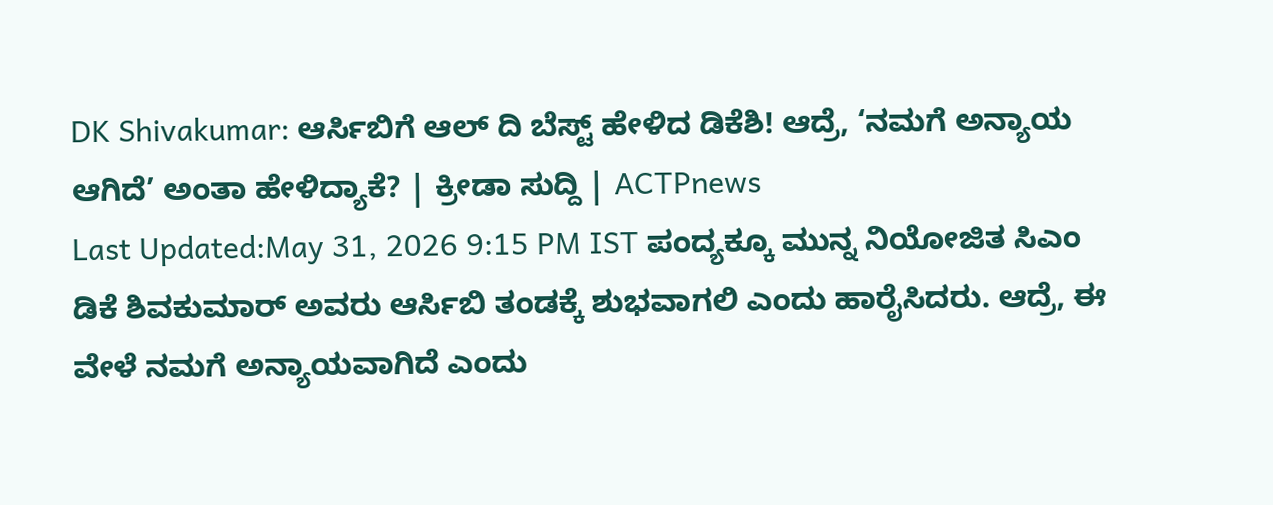DK Shivakumar: ಆರ್ಸಿಬಿಗೆ ಆಲ್ ದಿ ಬೆಸ್ಟ್ ಹೇಳಿದ ಡಿಕೆಶಿ! ಆದ್ರೆ, ‘ನಮಗೆ ಅನ್ಯಾಯ ಆಗಿದೆ’ ಅಂತಾ ಹೇಳಿದ್ಯಾಕೆ? | ಕ್ರೀಡಾ ಸುದ್ದಿ | ACTPnews
Last Updated:May 31, 2026 9:15 PM IST ಪಂದ್ಯಕ್ಕೂ ಮುನ್ನ ನಿಯೋಜಿತ ಸಿಎಂ ಡಿಕೆ ಶಿವಕುಮಾರ್ ಅವರು ಆರ್ಸಿಬಿ ತಂಡಕ್ಕೆ ಶುಭವಾಗಲಿ ಎಂದು ಹಾರೈಸಿದರು. ಆದ್ರೆ, ಈ ವೇಳೆ ನಮಗೆ ಅನ್ಯಾಯವಾಗಿದೆ ಎಂದು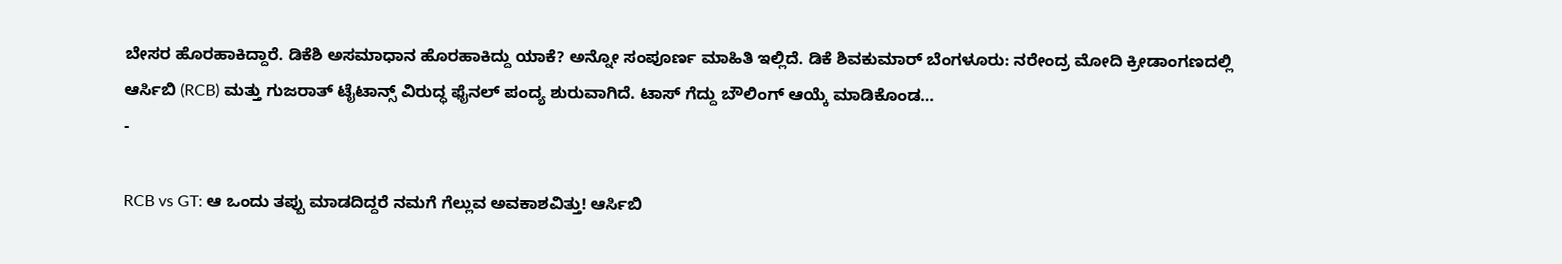ಬೇಸರ ಹೊರಹಾಕಿದ್ದಾರೆ. ಡಿಕೆಶಿ ಅಸಮಾಧಾನ ಹೊರಹಾಕಿದ್ದು ಯಾಕೆ? ಅನ್ನೋ ಸಂಪೂರ್ಣ ಮಾಹಿತಿ ಇಲ್ಲಿದೆ. ಡಿಕೆ ಶಿವಕುಮಾರ್ ಬೆಂಗಳೂರು: ನರೇಂದ್ರ ಮೋದಿ ಕ್ರೀಡಾಂಗಣದಲ್ಲಿ ಆರ್ಸಿಬಿ (RCB) ಮತ್ತು ಗುಜರಾತ್ ಟೈಟಾನ್ಸ್ ವಿರುದ್ಧ ಫೈನಲ್ ಪಂದ್ಯ ಶುರುವಾಗಿದೆ. ಟಾಸ್ ಗೆದ್ದು ಬೌಲಿಂಗ್ ಆಯ್ಕೆ ಮಾಡಿಕೊಂಡ…
-

RCB vs GT: ಆ ಒಂದು ತಪ್ಪು ಮಾಡದಿದ್ದರೆ ನಮಗೆ ಗೆಲ್ಲುವ ಅವಕಾಶವಿತ್ತು! ಆರ್ಸಿಬಿ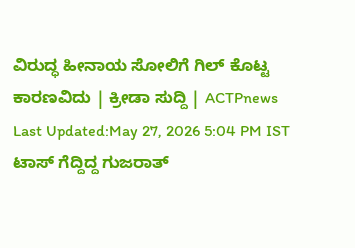ವಿರುದ್ಧ ಹೀನಾಯ ಸೋಲಿಗೆ ಗಿಲ್ ಕೊಟ್ಟ ಕಾರಣವಿದು | ಕ್ರೀಡಾ ಸುದ್ದಿ | ACTPnews
Last Updated:May 27, 2026 5:04 PM IST ಟಾಸ್ ಗೆದ್ದಿದ್ದ ಗುಜರಾತ್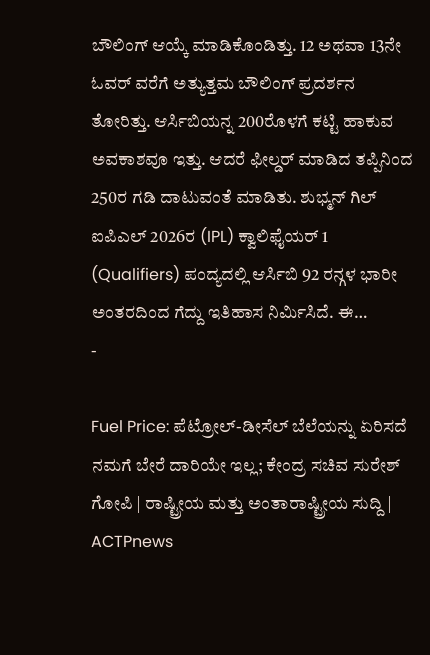ಬೌಲಿಂಗ್ ಆಯ್ಕೆ ಮಾಡಿಕೊಂಡಿತ್ತು. 12 ಅಥವಾ 13ನೇ ಓವರ್ ವರೆಗೆ ಅತ್ಯುತ್ತಮ ಬೌಲಿಂಗ್ ಪ್ರದರ್ಶನ ತೋರಿತ್ತು. ಆರ್ಸಿಬಿಯನ್ನ 200ರೊಳಗೆ ಕಟ್ಟಿ ಹಾಕುವ ಅವಕಾಶವೂ ಇತ್ತು. ಆದರೆ ಫೀಲ್ಡರ್ ಮಾಡಿದ ತಪ್ಪಿನಿಂದ 250ರ ಗಡಿ ದಾಟುವಂತೆ ಮಾಡಿತು. ಶುಭ್ಮನ್ ಗಿಲ್ ಐಪಿಎಲ್ 2026ರ (IPL) ಕ್ವಾಲಿಫೈಯರ್ 1 (Qualifiers) ಪಂದ್ಯದಲ್ಲಿ ಆರ್ಸಿಬಿ 92 ರನ್ಗಳ ಭಾರೀ ಅಂತರದಿಂದ ಗೆದ್ದು ಇತಿಹಾಸ ನಿರ್ಮಿಸಿದೆ. ಈ…
-

Fuel Price: ಪೆಟ್ರೋಲ್-ಡೀಸೆಲ್ ಬೆಲೆಯನ್ನು ಏರಿಸದೆ ನಮಗೆ ಬೇರೆ ದಾರಿಯೇ ಇಲ್ಲ; ಕೇಂದ್ರ ಸಚಿವ ಸುರೇಶ್ ಗೋಪಿ | ರಾಷ್ಟ್ರೀಯ ಮತ್ತು ಅಂತಾರಾಷ್ಟ್ರೀಯ ಸುದ್ದಿ | ACTPnews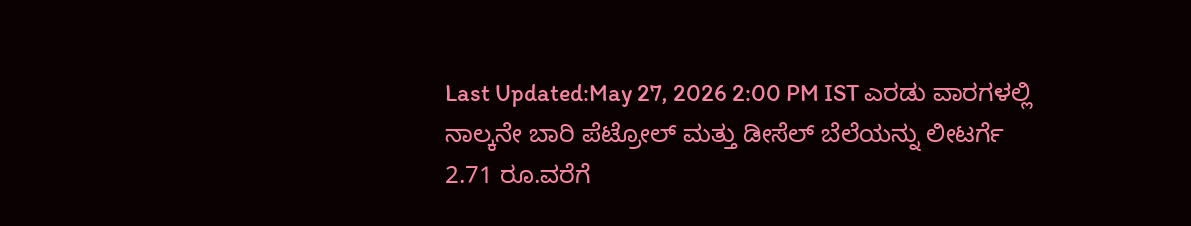Last Updated:May 27, 2026 2:00 PM IST ಎರಡು ವಾರಗಳಲ್ಲಿ ನಾಲ್ಕನೇ ಬಾರಿ ಪೆಟ್ರೋಲ್ ಮತ್ತು ಡೀಸೆಲ್ ಬೆಲೆಯನ್ನು ಲೀಟರ್ಗೆ 2.71 ರೂ.ವರೆಗೆ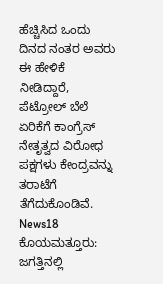ಹೆಚ್ಚಿಸಿದ ಒಂದು ದಿನದ ನಂತರ ಅವರು ಈ ಹೇಳಿಕೆ ನೀಡಿದ್ದಾರೆ, ಪೆಟ್ರೋಲ್ ಬೆಲೆ ಏರಿಕೆಗೆ ಕಾಂಗ್ರೆಸ್ ನೇತೃತ್ವದ ವಿರೋಧ ಪಕ್ಷಗಳು ಕೇಂದ್ರವನ್ನು ತರಾಟೆಗೆ ತೆಗೆದುಕೊಂಡಿವೆ. News18 ಕೊಯಮತ್ತೂರು: ಜಗತ್ತಿನಲ್ಲಿ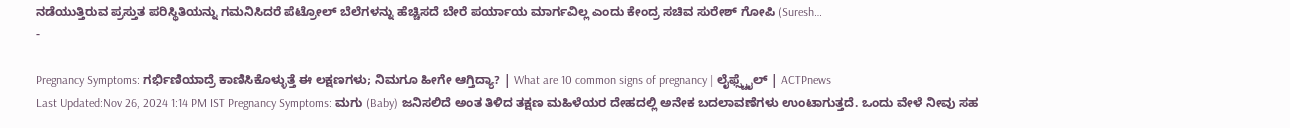ನಡೆಯುತ್ತಿರುವ ಪ್ರಸ್ತುತ ಪರಿಸ್ಥಿತಿಯನ್ನು ಗಮನಿಸಿದರೆ ಪೆಟ್ರೋಲ್ ಬೆಲೆಗಳನ್ನು ಹೆಚ್ಚಿಸದೆ ಬೇರೆ ಪರ್ಯಾಯ ಮಾರ್ಗವಿಲ್ಲ ಎಂದು ಕೇಂದ್ರ ಸಚಿವ ಸುರೇಶ್ ಗೋಪಿ (Suresh…
-

Pregnancy Symptoms: ಗರ್ಭಿಣಿಯಾದ್ರೆ ಕಾಣಿಸಿಕೊಳ್ಳುತ್ತೆ ಈ ಲಕ್ಷಣಗಳು; ನಿಮಗೂ ಹೀಗೇ ಆಗ್ತಿದ್ಯಾ? | What are 10 common signs of pregnancy | ಲೈಫ್ಸ್ಟೈಲ್ | ACTPnews
Last Updated:Nov 26, 2024 1:14 PM IST Pregnancy Symptoms: ಮಗು (Baby) ಜನಿಸಲಿದೆ ಅಂತ ತಿಳಿದ ತಕ್ಷಣ ಮಹಿಳೆಯರ ದೇಹದಲ್ಲಿ ಅನೇಕ ಬದಲಾವಣೆಗಳು ಉಂಟಾಗುತ್ತದೆ. ಒಂದು ವೇಳೆ ನೀವು ಸಹ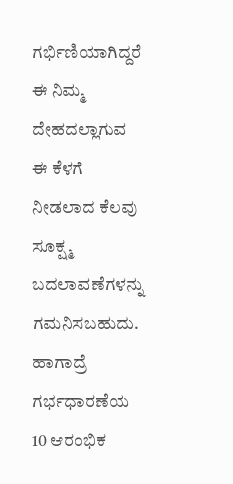ಗರ್ಭಿಣಿಯಾಗಿದ್ದರೆ ಈ ನಿಮ್ಮ ದೇಹದಲ್ಲಾಗುವ ಈ ಕೆಳಗೆ ನೀಡಲಾದ ಕೆಲವು ಸೂಕ್ಷ್ಮ ಬದಲಾವಣೆಗಳನ್ನು ಗಮನಿಸಬಹುದು. ಹಾಗಾದ್ರೆ ಗರ್ಭಧಾರಣೆಯ 10 ಆರಂಭಿಕ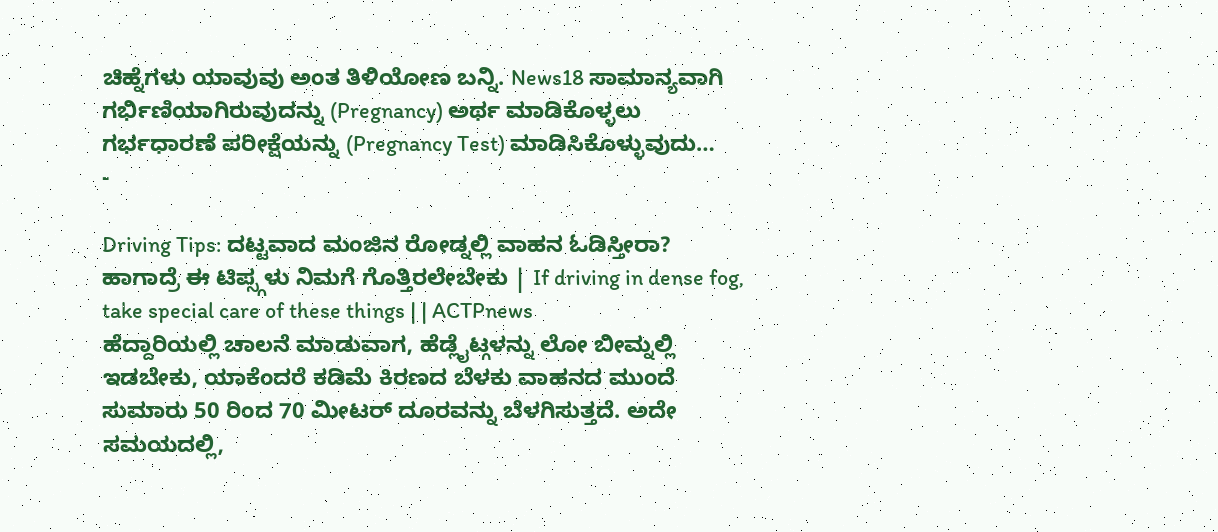ಚಿಹ್ನೆಗಳು ಯಾವುವು ಅಂತ ತಿಳಿಯೋಣ ಬನ್ನಿ. News18 ಸಾಮಾನ್ಯವಾಗಿ ಗರ್ಭಿಣಿಯಾಗಿರುವುದನ್ನು (Pregnancy) ಅರ್ಥ ಮಾಡಿಕೊಳ್ಳಲು ಗರ್ಭಧಾರಣೆ ಪರೀಕ್ಷೆಯನ್ನು (Pregnancy Test) ಮಾಡಿಸಿಕೊಳ್ಳುವುದು…
-

Driving Tips: ದಟ್ಟವಾದ ಮಂಜಿನ ರೋಡ್ನಲ್ಲಿ ವಾಹನ ಓಡಿಸ್ತೀರಾ? ಹಾಗಾದ್ರೆ ಈ ಟಿಪ್ಸ್ಗಳು ನಿಮಗೆ ಗೊತ್ತಿರಲೇಬೇಕು | If driving in dense fog, take special care of these things | | ACTPnews
ಹೆದ್ದಾರಿಯಲ್ಲಿ ಚಾಲನೆ ಮಾಡುವಾಗ, ಹೆಡ್ಲೈಟ್ಗಳನ್ನು ಲೋ ಬೀಮ್ನಲ್ಲಿ ಇಡಬೇಕು, ಯಾಕೆಂದರೆ ಕಡಿಮೆ ಕಿರಣದ ಬೆಳಕು ವಾಹನದ ಮುಂದೆ ಸುಮಾರು 50 ರಿಂದ 70 ಮೀಟರ್ ದೂರವನ್ನು ಬೆಳಗಿಸುತ್ತದೆ. ಅದೇ ಸಮಯದಲ್ಲಿ,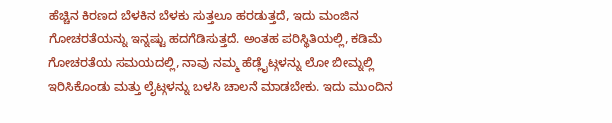ಹೆಚ್ಚಿನ ಕಿರಣದ ಬೆಳಕಿನ ಬೆಳಕು ಸುತ್ತಲೂ ಹರಡುತ್ತದೆ, ಇದು ಮಂಜಿನ ಗೋಚರತೆಯನ್ನು ಇನ್ನಷ್ಟು ಹದಗೆಡಿಸುತ್ತದೆ. ಅಂತಹ ಪರಿಸ್ಥಿತಿಯಲ್ಲಿ, ಕಡಿಮೆ ಗೋಚರತೆಯ ಸಮಯದಲ್ಲಿ, ನಾವು ನಮ್ಮ ಹೆಡ್ಲೈಟ್ಗಳನ್ನು ಲೋ ಬೀಮ್ನಲ್ಲಿ ಇರಿಸಿಕೊಂಡು ಮತ್ತು ಲೈಟ್ಗಳನ್ನು ಬಳಸಿ ಚಾಲನೆ ಮಾಡಬೇಕು. ಇದು ಮುಂದಿನ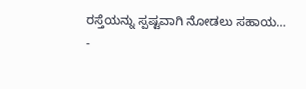ರಸ್ತೆಯನ್ನು ಸ್ಪಷ್ಟವಾಗಿ ನೋಡಲು ಸಹಾಯ…
-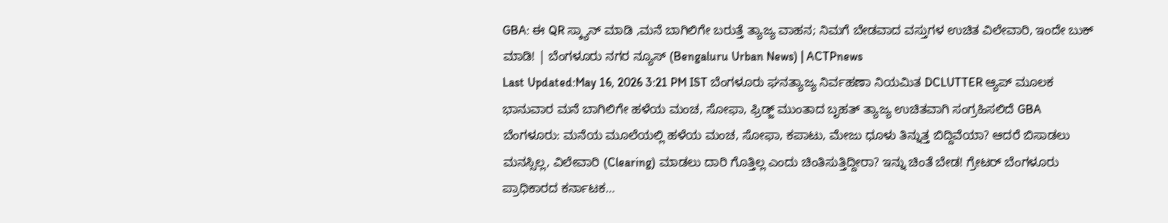GBA: ಈ QR ಸ್ಕ್ಯಾನ್ ಮಾಡಿ ,ಮನೆ ಬಾಗಿಲಿಗೇ ಬರುತ್ತೆ ತ್ಯಾಜ್ಯ ವಾಹನ; ನಿಮಗೆ ಬೇಡವಾದ ವಸ್ತುಗಳ ಉಚಿತ ವಿಲೇವಾರಿ, ಇಂದೇ ಬುಕ್ ಮಾಡಿ! | ಬೆಂಗಳೂರು ನಗರ ನ್ಯೂಸ್ (Bengaluru Urban News) | ACTPnews
Last Updated:May 16, 2026 3:21 PM IST ಬೆಂಗಳೂರು ಘನತ್ಯಾಜ್ಯ ನಿರ್ವಹಣಾ ನಿಯಮಿತ DCLUTTER ಆ್ಯಪ್ ಮೂಲಕ ಭಾನುವಾರ ಮನೆ ಬಾಗಿಲಿಗೇ ಹಳೆಯ ಮಂಚ, ಸೋಫಾ, ಫ್ರಿಡ್ಜ್ ಮುಂತಾದ ಬೃಹತ್ ತ್ಯಾಜ್ಯ ಉಚಿತವಾಗಿ ಸಂಗ್ರಹಿಸಲಿದೆ GBA ಬೆಂಗಳೂರು: ಮನೆಯ ಮೂಲೆಯಲ್ಲಿ ಹಳೆಯ ಮಂಚ, ಸೋಫಾ, ಕಪಾಟು, ಮೇಜು ಧೂಳು ತಿನ್ನುತ್ತ ಬಿದ್ದಿವೆಯಾ? ಆದರೆ ಬಿಸಾಡಲು ಮನಸ್ಸಿಲ್ಲ, ವಿಲೇವಾರಿ (Clearing) ಮಾಡಲು ದಾರಿ ಗೊತ್ತಿಲ್ಲ ಎಂದು ಚಿಂತಿಸುತ್ತಿದ್ದೀರಾ? ಇನ್ನು ಚಿಂತೆ ಬೇಡ! ಗ್ರೇಟರ್ ಬೆಂಗಳೂರು ಪ್ರಾಧಿಕಾರದ ಕರ್ನಾಟಕ…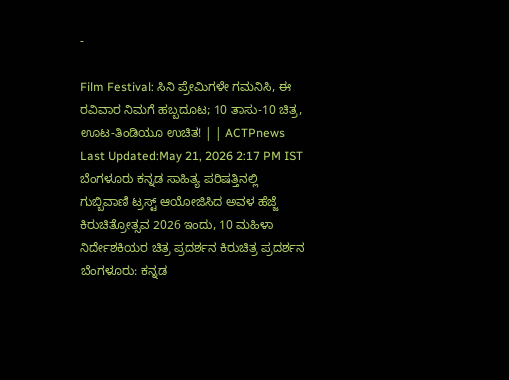-

Film Festival: ಸಿನಿ ಪ್ರೇಮಿಗಳೇ ಗಮನಿಸಿ, ಈ ರವಿವಾರ ನಿಮಗೆ ಹಬ್ಬದೂಟ; 10 ತಾಸು-10 ಚಿತ್ರ, ಊಟ-ತಿಂಡಿಯೂ ಉಚಿತ! | | ACTPnews
Last Updated:May 21, 2026 2:17 PM IST ಬೆಂಗಳೂರು ಕನ್ನಡ ಸಾಹಿತ್ಯ ಪರಿಷತ್ತಿನಲ್ಲಿ ಗುಬ್ಬಿವಾಣಿ ಟ್ರಸ್ಟ್ ಆಯೋಜಿಸಿದ ಅವಳ ಹೆಜ್ಜೆ ಕಿರುಚಿತ್ರೋತ್ಸವ 2026 ಇಂದು, 10 ಮಹಿಳಾ ನಿರ್ದೇಶಕಿಯರ ಚಿತ್ರ ಪ್ರದರ್ಶನ ಕಿರುಚಿತ್ರ ಪ್ರದರ್ಶನ ಬೆಂಗಳೂರು: ಕನ್ನಡ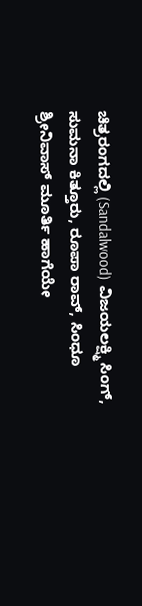ಚಿತ್ರರಂಗದಲ್ಲಿ (Sandalwood) ವಿಜಯಲಕ್ಷ್ಮಿ ಸಿಂಗ್, ಸುಮನಾ ಕಿತ್ತೂರು, ರೂಪಾ ರಾವ್, ಸಿಂಧೂ ಶ್ರೀನಿವಾಸ್ ಮೂರ್ತಿ ಹಾಗೆಯೇ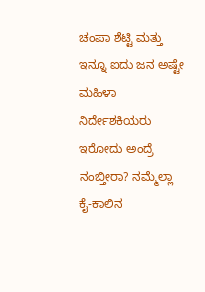ಚಂಪಾ ಶೆಟ್ಟಿ ಮತ್ತು ಇನ್ನೂ ಐದು ಜನ ಅಷ್ಟೇ ಮಹಿಳಾ ನಿರ್ದೇಶಕಿಯರು ಇರೋದು ಅಂದ್ರೆ ನಂಬ್ತೀರಾ? ನಮ್ಮೆಲ್ಲಾ ಕೈ-ಕಾಲಿನ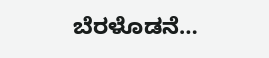ಬೆರಳೊಡನೆ…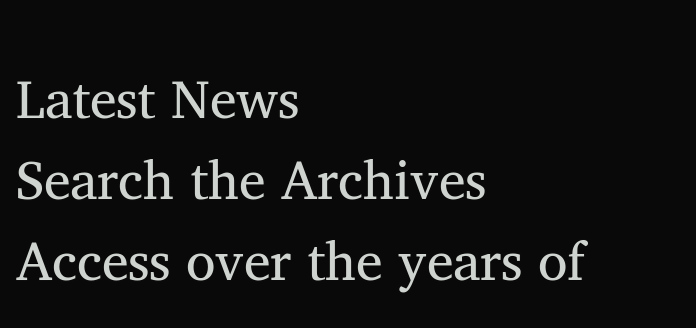Latest News
Search the Archives
Access over the years of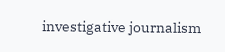investigative journalism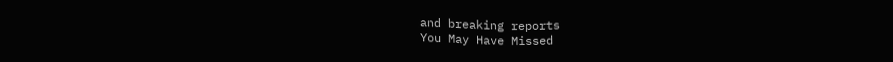and breaking reports
You May Have Missed